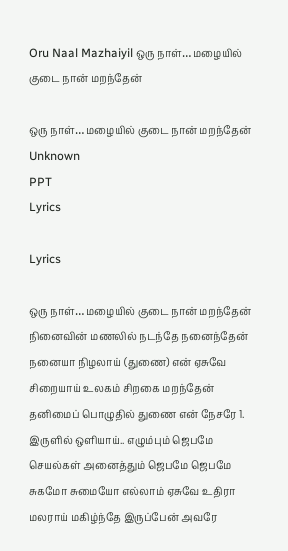Oru Naal Mazhaiyil ஒரு நாள்… மழையில் குடை நான் மறந்தேன்

ஒரு நாள்… மழையில் குடை நான் மறந்தேன்
Unknown
PPT
Lyrics

Lyrics

ஒரு நாள்… மழையில் குடை நான் மறந்தேன் நினைவின் மணலில் நடந்தே நனைந்தேன் நனையா நிழலாய் (துணை) என் ஏசுவே சிறையாய் உலகம் சிறகை மறந்தேன் தனிமைப் பொழுதில் துணை என் நேசரே 1. இருளில் ஒளியாய்.. எழும்பும் ஜெபமே செயல்கள் அனைத்தும் ஜெபமே ஜெபமே சுகமோ சுமையோ எல்லாம் ஏசுவே உதிரா மலராய் மகிழ்ந்தே இருப்பேன் அவரே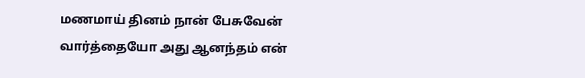மணமாய் தினம் நான் பேசுவேன் வார்த்தையோ அது ஆனந்தம் என்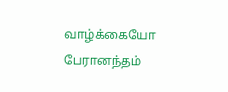வாழ்க்கையோ பேரானந்தம்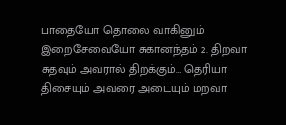பாதையோ தொலை வாகினும் இறைசேவையோ சுகானந்தம் 2. திறவா சுதவும் அவரால் திறக்கும்… தெரியா திசையும் அவரை அடையும் மறவா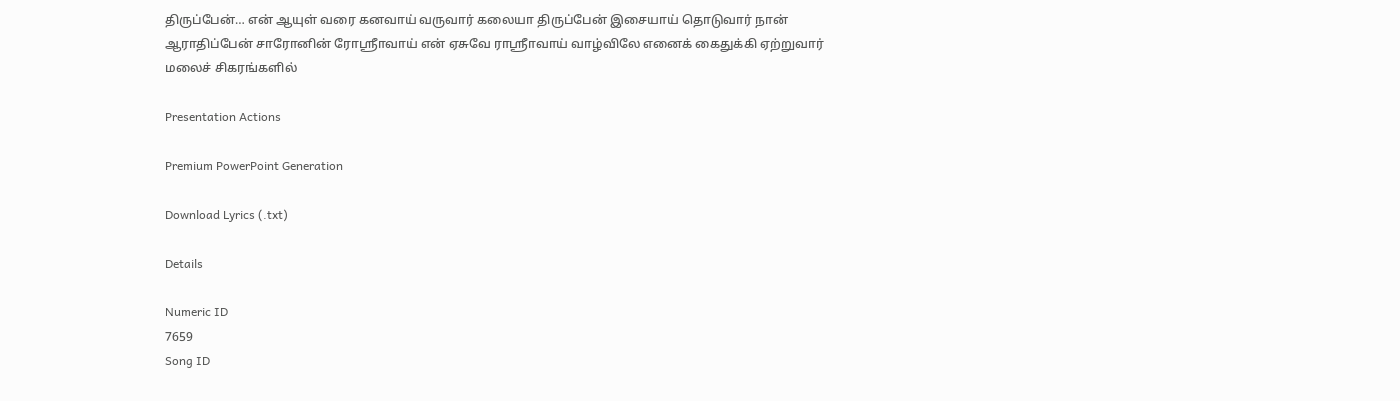திருப்பேன்… என் ஆயுள் வரை கனவாய் வருவார் கலையா திருப்பேன் இசையாய் தொடுவார் நான் ஆராதிப்பேன் சாரோனின் ரோஸ்ரீாவாய் என் ஏசுவே ராஸ்ரீாவாய் வாழ்விலே எனைக் கைதுக்கி ஏற்றுவார் மலைச் சிகரங்களில்

Presentation Actions

Premium PowerPoint Generation

Download Lyrics (.txt)

Details

Numeric ID
7659
Song ID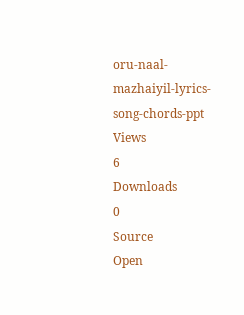oru-naal-mazhaiyil-lyrics-song-chords-ppt
Views
6
Downloads
0
Source
Open